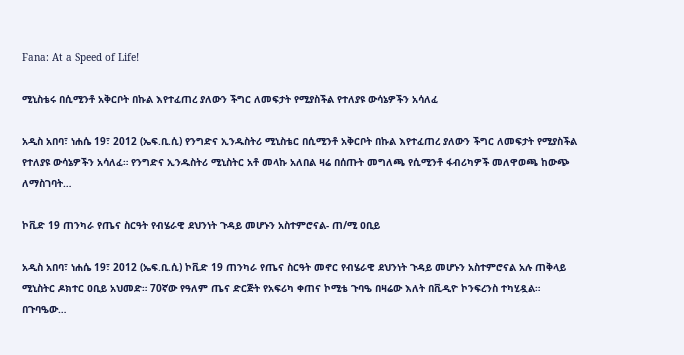Fana: At a Speed of Life!

ሚኒስቴሩ በሲሚንቶ አቅርቦት በኩል እየተፈጠረ ያለውን ችግር ለመፍታት የሚያስችል የተለያዩ ውሳኔዎችን አሳለፈ

አዲስ አበባ፣ ነሐሴ 19፣ 2012 (ኤፍ.ቢ.ሲ) የንግድና ኢንዱስትሪ ሚኒስቴር በሲሚንቶ አቅርቦት በኩል እየተፈጠረ ያለውን ችግር ለመፍታት የሚያስችል የተለያዩ ውሳኔዎችን አሳለፈ። የንግድና ኢንዱስትሪ ሚኒስትር አቶ መላኩ አለበል ዛሬ በሰጡት መግለጫ የሲሚንቶ ፋብሪካዎች መለዋወጫ ከውጭ ለማስገባት…

ኮቪድ 19 ጠንካራ የጤና ስርዓት የብሄራዊ ደህንነት ጉዳይ መሆኑን አስተምሮናል- ጠ/ሚ ዐቢይ

አዲስ አበባ፣ ነሐሴ 19፣ 2012 (ኤፍ.ቢ.ሲ) ኮቪድ 19 ጠንካራ የጤና ስርዓት መኖር የብሄራዊ ደህንነት ጉዳይ መሆኑን አስተምሮናል አሉ ጠቅላይ ሚኒስትር ዶክተር ዐቢይ አህመድ። 70ኛው የዓለም ጤና ድርጅት የአፍሪካ ቀጠና ኮሚቴ ጉባዔ በዛሬው እለት በቪዲዮ ኮንፍረንስ ተካሂዷል። በጉባዔው…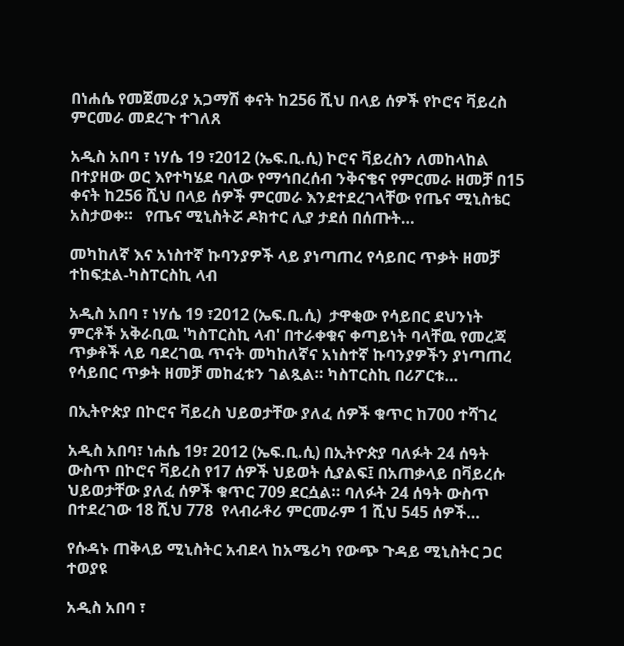በነሐሴ የመጀመሪያ አጋማሽ ቀናት ከ256 ሺህ በላይ ሰዎች የኮሮና ቫይረስ ምርመራ መደረጉ ተገለጸ

አዲስ አበባ ፣ ነሃሴ 19 ፣2012 (ኤፍ.ቢ.ሲ) ኮሮና ቫይረስን ለመከላከል በተያዘው ወር እየተካሄደ ባለው የማኅበረሰብ ንቅናቄና የምርመራ ዘመቻ በ15 ቀናት ከ256 ሺህ በላይ ሰዎች ምርመራ እንደተደረገላቸው የጤና ሚኒስቴር አስታወቀ።   የጤና ሚኒስትሯ ዶክተር ሊያ ታደሰ በሰጡት…

መካከለኛ እና አነስተኛ ኩባንያዎች ላይ ያነጣጠረ የሳይበር ጥቃት ዘመቻ ተከፍቷል-ካስፐርስኪ ላብ

አዲስ አበባ ፣ ነሃሴ 19 ፣2012 (ኤፍ.ቢ.ሲ)  ታዋቂው የሳይበር ደህንነት ምርቶች አቅራቢዉ 'ካስፐርስኪ ላብ' በተራቀቁና ቀጣይነት ባላቸዉ የመረጃ ጥቃቶች ላይ ባደረገዉ ጥናት መካከለኛና አነስተኛ ኩባንያዎችን ያነጣጠረ የሳይበር ጥቃት ዘመቻ መከፈቱን ገልጿል። ካስፐርስኪ በሪፖርቱ…

በኢትዮጵያ በኮሮና ቫይረስ ህይወታቸው ያለፈ ሰዎች ቁጥር ከ700 ተሻገረ

አዲስ አበባ፣ ነሐሴ 19፣ 2012 (ኤፍ.ቢ.ሲ) በኢትዮጵያ ባለፉት 24 ሰዓት ውስጥ በኮሮና ቫይረስ የ17 ሰዎች ህይወት ሲያልፍ፤ በአጠቃላይ በቫይረሱ ህይወታቸው ያለፈ ሰዎች ቁጥር 709 ደርሷል። ባለፉት 24 ሰዓት ውስጥ በተደረገው 18 ሺህ 778  የላብራቶሪ ምርመራም 1 ሺህ 545 ሰዎች…

የሱዳኑ ጠቅላይ ሚኒስትር አብደላ ከአሜሪካ የውጭ ጉዳይ ሚኒስትር ጋር ተወያዩ

አዲስ አበባ ፣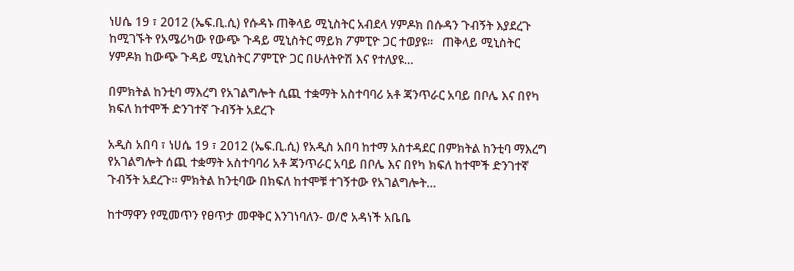ነሀሴ 19 ፣ 2012 (ኤፍ.ቢ.ሲ) የሱዳኑ ጠቅላይ ሚኒስትር አብደላ ሃምዶክ በሱዳን ጉብኝት እያደረጉ ከሚገኙት የአሜሪካው የውጭ ጉዳይ ሚኒስትር ማይክ ፖምፒዮ ጋር ተወያዩ።   ጠቅላይ ሚኒስትር ሃምዶክ ከውጭ ጉዳይ ሚኒስትር ፖምፒዮ ጋር በሁለትዮሽ እና የተለያዩ…

በምክትል ከንቲባ ማእረግ የአገልግሎት ሲጪ ተቋማት አስተባባሪ አቶ ጃንጥራር አባይ በቦሌ እና በየካ ክፍለ ከተሞች ድንገተኛ ጉብኝት አደረጉ

አዲስ አበባ ፣ ነሀሴ 19 ፣ 2012 (ኤፍ.ቢ.ሲ) የአዲስ አበባ ከተማ አስተዳደር በምክትል ከንቲባ ማእረግ የአገልግሎት ሰጪ ተቋማት አስተባባሪ አቶ ጃንጥራር አባይ በቦሌ እና በየካ ክፍለ ከተሞች ድንገተኛ ጉብኝት አደረጉ። ምክትል ከንቲባው በክፍለ ከተሞቹ ተገኝተው የአገልግሎት…

ከተማዋን የሚመጥን የፀጥታ መዋቅር እንገነባለን- ወ/ሮ አዳነች አቤቤ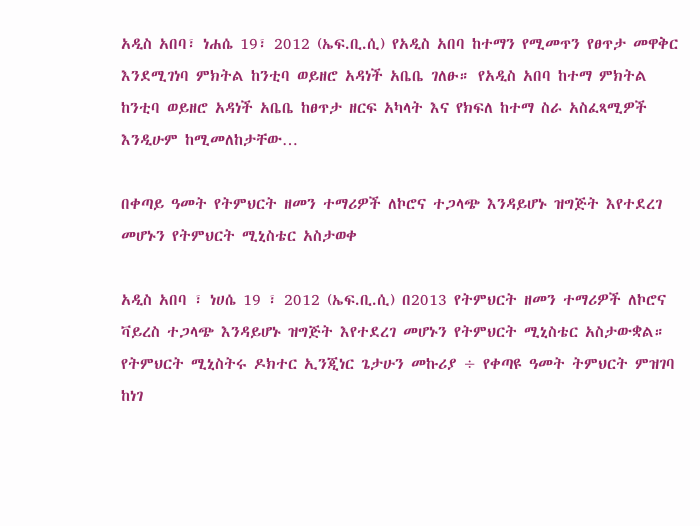አዲስ አበባ፣ ነሐሴ 19፣ 2012 (ኤፍ.ቢ.ሲ) የአዲስ አበባ ከተማን የሚመጥን የፀጥታ መዋቅር እንደሚገነባ ምክትል ከንቲባ ወይዘሮ አዳነች አቤቤ ገለፁ። የአዲስ አበባ ከተማ ምክትል ከንቲባ ወይዘሮ አዳነች አቤቤ ከፀጥታ ዘርፍ አካላት እና የክፍለ ከተማ ስራ አስፈጻሚዎች እንዲሁም ከሚመለከታቸው…

በቀጣይ ዓመት የትምህርት ዘመን ተማሪዎች ለኮሮና ተጋላጭ እንዳይሆኑ ዝግጅት እየተደረገ መሆኑን የትምህርት ሚኒስቴር አስታወቀ

አዲስ አበባ ፣ ነሀሴ 19 ፣ 2012 (ኤፍ.ቢ.ሲ) በ2013 የትምህርት ዘመን ተማሪዎች ለኮሮና ቫይረስ ተጋላጭ እንዳይሆኑ ዝግጅት እየተደረገ መሆኑን የትምህርት ሚኒስቴር አስታውቋል። የትምህርት ሚኒስትሩ ዶክተር ኢንጂነር ጌታሁን መኩሪያ ÷ የቀጣዩ ዓመት ትምህርት ምዝገባ ከነገ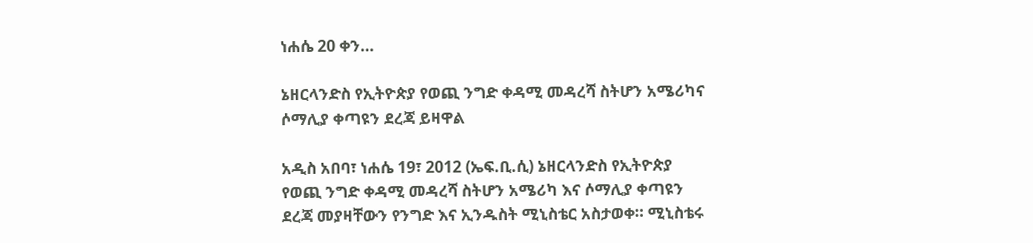ነሐሴ 20 ቀን…

ኔዘርላንድስ የኢትዮጵያ የወጪ ንግድ ቀዳሚ መዳረሻ ስትሆን አሜሪካና ሶማሊያ ቀጣዩን ደረጃ ይዛዋል

አዲስ አበባ፣ ነሐሴ 19፣ 2012 (ኤፍ.ቢ.ሲ) ኔዘርላንድስ የኢትዮጵያ የወጪ ንግድ ቀዳሚ መዳረሻ ስትሆን አሜሪካ እና ሶማሊያ ቀጣዩን ደረጃ መያዛቸውን የንግድ እና ኢንዱስት ሚኒስቴር አስታወቀ። ሚኒስቴሩ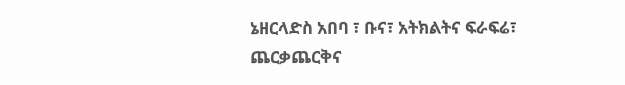ኔዘርላድስ አበባ ፣ ቡና፣ አትክልትና ፍራፍሬ፣ ጨርቃጨርቅና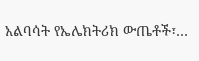አልባሳት የኤሌክትሪክ ውጤቶች፣…